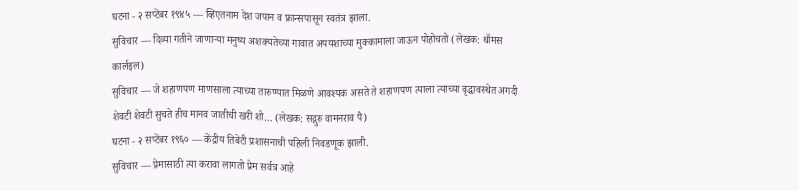घटना - २ सप्टेंबर १९४५ — व्हिएतनाम देश जपान व फ्रान्सपासून स्वतंत्र झाला.
सुविचार — दिव्या गतीने जाणाऱ्या मनुष्य अशक्यतेच्या गावात अपयशाच्या मुक्कामाला जाऊन पोहोचतो (लेखक: थॉमस कार्लइल)
सुविचार — जे शहाणपण माणसाला त्याच्या तारुण्यात मिळणे आवश्यक असते ते शहाणपण त्याला त्याच्या वृद्धावस्थेत अगदी शेवटी शेवटी सुचते हीच मानव जातीची खरी शो… (लेखक: सद्गुरु वामनराव पै)
घटना - २ सप्टेंबर १९६० — केंद्रीय तिबेटी प्रशासनाची पहिली निवडणूक झाली.
सुविचार — प्रेमासाठी त्या करावा लागतो प्रेम सर्वत्र आहे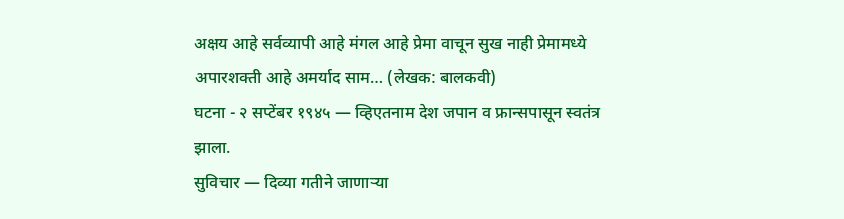अक्षय आहे सर्वव्यापी आहे मंगल आहे प्रेमा वाचून सुख नाही प्रेमामध्ये अपारशक्ती आहे अमर्याद साम… (लेखक: बालकवी)
घटना - २ सप्टेंबर १९४५ — व्हिएतनाम देश जपान व फ्रान्सपासून स्वतंत्र झाला.
सुविचार — दिव्या गतीने जाणाऱ्या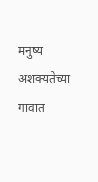मनुष्य अशक्यतेच्या गावात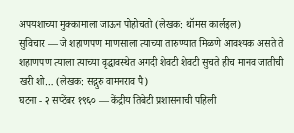अपयशाच्या मुक्कामाला जाऊन पोहोचतो (लेखक: थॉमस कार्लइल)
सुविचार — जे शहाणपण माणसाला त्याच्या तारुण्यात मिळणे आवश्यक असते ते शहाणपण त्याला त्याच्या वृद्धावस्थेत अगदी शेवटी शेवटी सुचते हीच मानव जातीची खरी शो… (लेखक: सद्गुरु वामनराव पै)
घटना - २ सप्टेंबर १९६० — केंद्रीय तिबेटी प्रशासनाची पहिली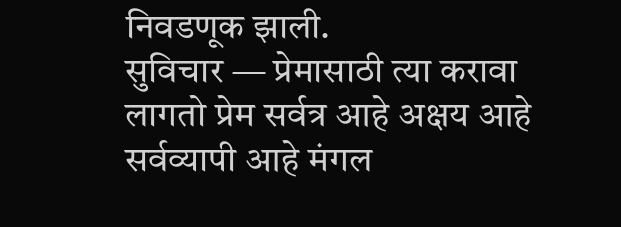निवडणूक झाली.
सुविचार — प्रेमासाठी त्या करावा लागतो प्रेम सर्वत्र आहे अक्षय आहे सर्वव्यापी आहे मंगल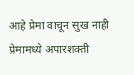आहे प्रेमा वाचून सुख नाही प्रेमामध्ये अपारशक्ती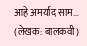आहे अमर्याद साम… (लेखक: बालकवी)